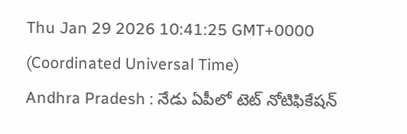Thu Jan 29 2026 10:41:25 GMT+0000 (Coordinated Universal Time)
Andhra Pradesh : నేడు ఏపీలో టెట్ నోటిఫికేషన్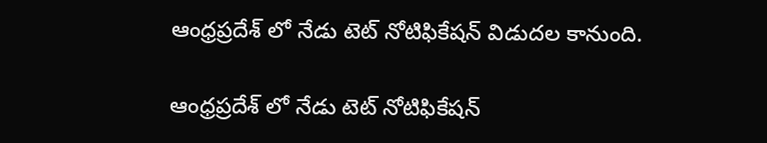ఆంధ్రప్రదేశ్ లో నేడు టెట్ నోటిఫికేషన్ విడుదల కానుంది.

ఆంధ్రప్రదేశ్ లో నేడు టెట్ నోటిఫికేషన్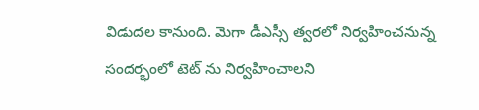విడుదల కానుంది. మెగా డీఎస్సీ త్వరలో నిర్వహించనున్న సందర్భంలో టెట్ ను నిర్వహించాలని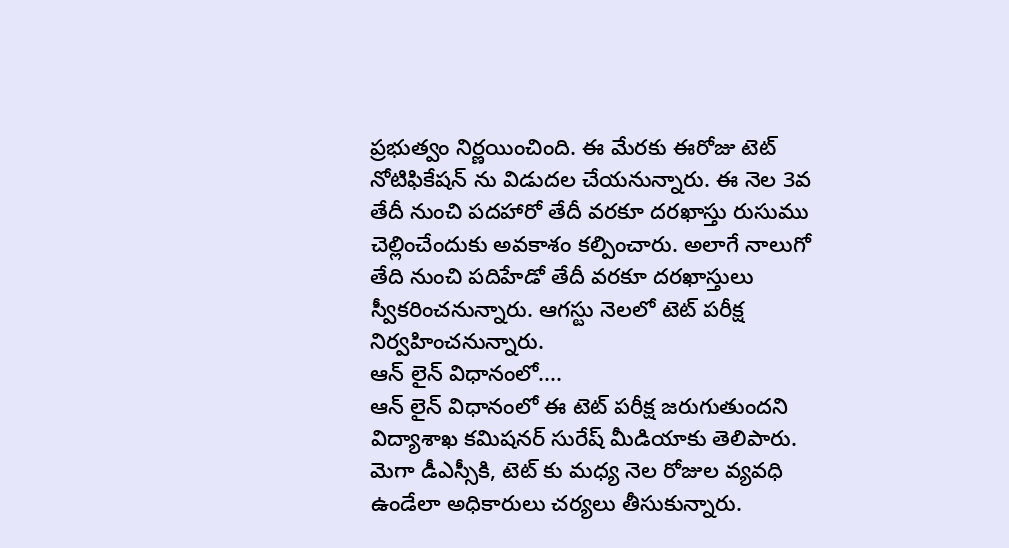ప్రభుత్వం నిర్ణయించింది. ఈ మేరకు ఈరోజు టెట్ నోటిఫికేషన్ ను విడుదల చేయనున్నారు. ఈ నెల 3వ తేదీ నుంచి పదహారో తేదీ వరకూ దరఖాస్తు రుసుము చెల్లించేందుకు అవకాశం కల్పించారు. అలాగే నాలుగో తేది నుంచి పదిహేడో తేదీ వరకూ దరఖాస్తులు స్వీకరించనున్నారు. ఆగస్టు నెలలో టెట్ పరీక్ష నిర్వహించనున్నారు.
ఆన్ లైన్ విధానంలో....
ఆన్ లైన్ విధానంలో ఈ టెట్ పరీక్ష జరుగుతుందని విద్యాశాఖ కమిషనర్ సురేష్ మీడియాకు తెలిపారు. మెగా డీఎస్సీకి, టెట్ కు మధ్య నెల రోజుల వ్యవధి ఉండేలా అధికారులు చర్యలు తీసుకున్నారు.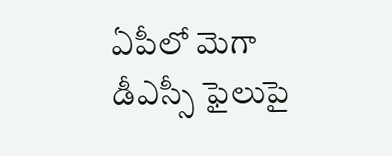ఏపీలో మెగా డీఎస్సీ ఫైలుపై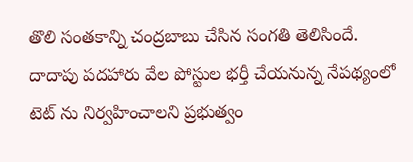తొలి సంతకాన్ని చంద్రబాబు చేసిన సంగతి తెలిసిందే. దాదాపు పదహారు వేల పోస్టుల భర్తీ చేయనున్న నేపథ్యంలో టెట్ ను నిర్వహించాలని ప్రభుత్వం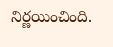నిర్ణయించింది.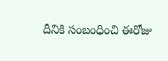దీనికి సంబంధించి ఈరోజు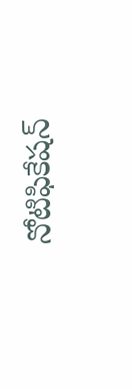నోటిఫికేషన్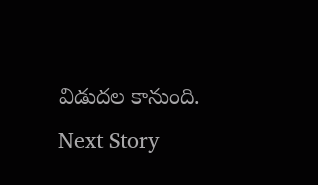విడుదల కానుంది.
Next Story